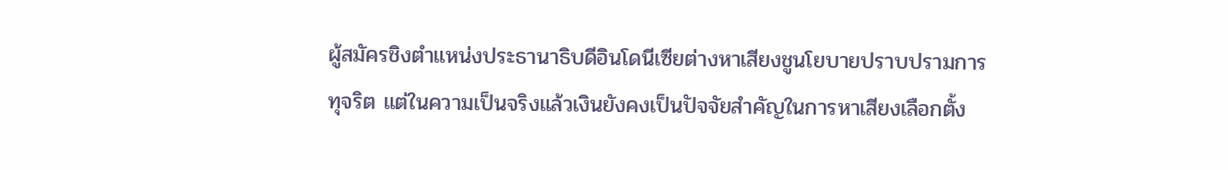ผู้สมัครชิงตำแหน่งประธานาธิบดีอินโดนีเซียต่างหาเสียงชูนโยบายปราบปรามการ ทุจริต แต่ในความเป็นจริงแล้วเงินยังคงเป็นปัจจัยสำคัญในการหาเสียงเลือกตั้ง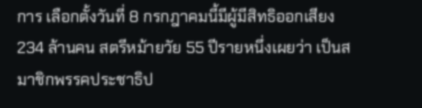การ เลือกตั้งวันที่ 8 กรกฎาคมนี้มีผู้มีสิทธิออกเสียง 234 ล้านคน สตรีหม้ายวัย 55 ปีรายหนึ่งเผยว่า เป็นสมาชิกพรรคประชาธิป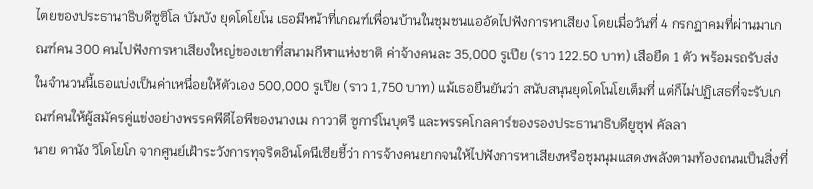ไตยของประธานาธิบดีซูซิโล บัมบัง ยุดโดโยโน เธอมีหน้าที่เกณฑ์เพื่อนบ้านในชุมชนแออัดไปฟังการหาเสียง โดยเมื่อวันที่ 4 กรกฎาคมที่ผ่านมาเกณฑ์คน 300 คนไปฟังการหาเสียงใหญ่ของเขาที่สนามกีฬาแห่งชาติ ค่าจ้างคนละ 35,000 รูเปีย (ราว 122.50 บาท) เสือยืด 1 ตัว พร้อมรถรับส่ง ในจำนวนนี้เธอแบ่งเป็นค่าเหนื่อยให้ตัวเอง 500,000 รูเปีย (ราว 1,750 บาท) แม้เธอยืนยันว่า สนับสนุนยุดโดโนโยเต็มที่ แต่ก็ไม่ปฏิเสธที่จะรับเกณฑ์คนให้ผู้สมัครคู่แข่งอย่างพรรคพีดีไอพีของนางเม กาวาตี ซูการ์โนบุตรี และพรรคโกลคาร์ของรองประธานาธิบดียูซุฟ คัลลา
นาย ดานัง วิโดโยโก จากศูนย์เฝ้าระวังการทุจริตอินโดนีเซียชี้ว่า การจ้างคนยากจนให้ไปฟังการหาเสียงหรือชุมนุมแสดงพลังตามท้องถนนเป็นสิ่งที่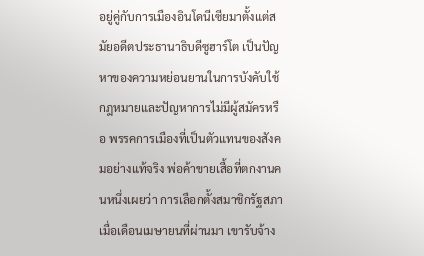อยู่คู่กับการเมืองอินโดนีเซียมาตั้งแต่สมัยอดีตประธานาธิบดีซูฮาร์โต เป็นปัญหาของความหย่อนยานในการบังคับใช้กฎหมายและปัญหาการไม่มีผู้สมัครหรือ พรรคการเมืองที่เป็นตัวแทนของสังคมอย่างแท้จริง พ่อค้าขายเสื้อที่ตกงานคนหนึ่งเผยว่า การเลือกตั้งสมาชิกรัฐสภาเมื่อเดือนเมษายนที่ผ่านมา เขารับจ้าง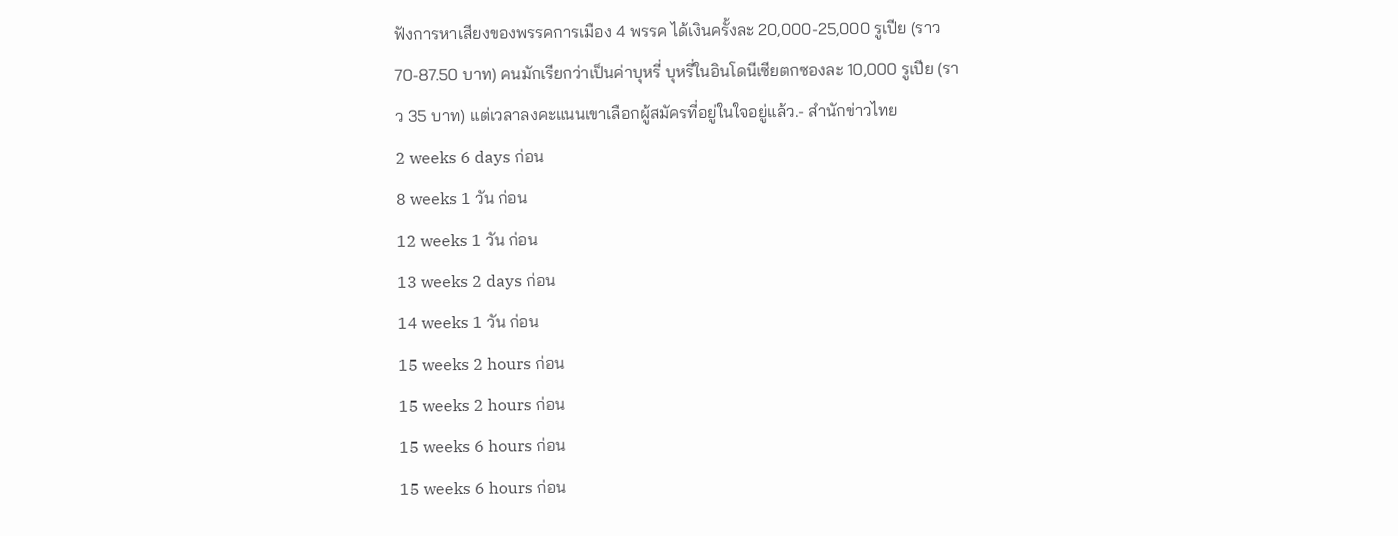ฟังการหาเสียงของพรรคการเมือง 4 พรรค ได้เงินครั้งละ 20,000-25,000 รูเปีย (ราว 70-87.50 บาท) คนมักเรียกว่าเป็นค่าบุหรี่ บุหรี่ในอินโดนีเซียตกซองละ 10,000 รูเปีย (ราว 35 บาท) แต่เวลาลงคะแนนเขาเลือกผู้สมัครที่อยู่ในใจอยู่แล้ว.- สำนักข่าวไทย
2 weeks 6 days ก่อน
8 weeks 1 วัน ก่อน
12 weeks 1 วัน ก่อน
13 weeks 2 days ก่อน
14 weeks 1 วัน ก่อน
15 weeks 2 hours ก่อน
15 weeks 2 hours ก่อน
15 weeks 6 hours ก่อน
15 weeks 6 hours ก่อน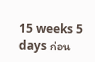15 weeks 5 days ก่อน